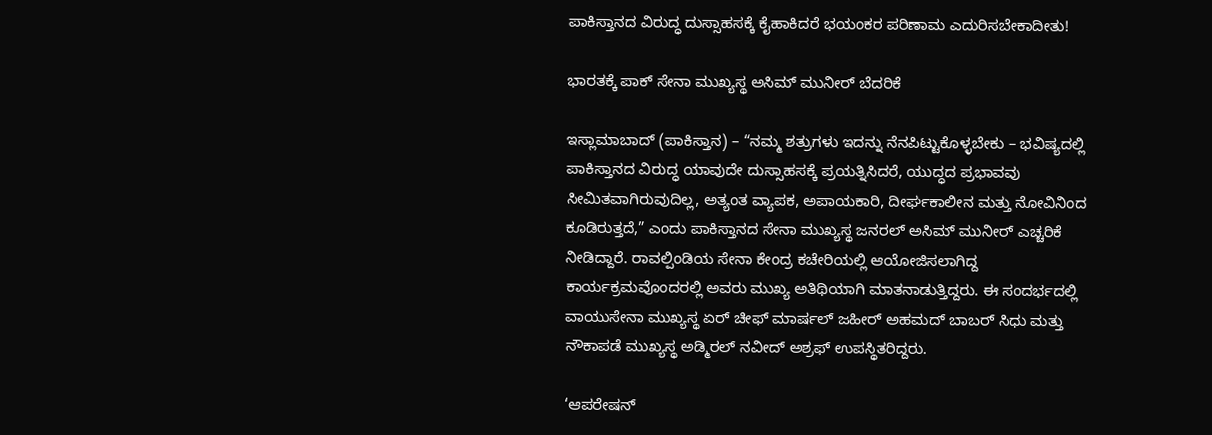ಪಾಕಿಸ್ತಾನದ ವಿರುದ್ಧ ದುಸ್ಸಾಹಸಕ್ಕೆ ಕೈಹಾಕಿದರೆ ಭಯಂಕರ ಪರಿಣಾಮ ಎದುರಿಸಬೇಕಾದೀತು!

ಭಾರತಕ್ಕೆ ಪಾಕ್ ಸೇನಾ ಮುಖ್ಯಸ್ಥ ಅಸಿಮ್ ಮುನೀರ್ ಬೆದರಿಕೆ

ಇಸ್ಲಾಮಾಬಾದ್ (ಪಾಕಿಸ್ತಾನ) – “ನಮ್ಮ ಶತ್ರುಗಳು ಇದನ್ನು ನೆನಪಿಟ್ಟುಕೊಳ್ಳಬೇಕು – ಭವಿಷ್ಯದಲ್ಲಿ ಪಾಕಿಸ್ತಾನದ ವಿರುದ್ಧ ಯಾವುದೇ ದುಸ್ಸಾಹಸಕ್ಕೆ ಪ್ರಯತ್ನಿಸಿದರೆ, ಯುದ್ಧದ ಪ್ರಭಾವವು ಸೀಮಿತವಾಗಿರುವುದಿಲ್ಲ, ಅತ್ಯಂತ ವ್ಯಾಪಕ, ಅಪಾಯಕಾರಿ, ದೀರ್ಘಕಾಲೀನ ಮತ್ತು ನೋವಿನಿಂದ ಕೂಡಿರುತ್ತದೆ,” ಎಂದು ಪಾಕಿಸ್ತಾನದ ಸೇನಾ ಮುಖ್ಯಸ್ಥ ಜನರಲ್ ಅಸಿಮ್ ಮುನೀರ್ ಎಚ್ಚರಿಕೆ ನೀಡಿದ್ದಾರೆ. ರಾವಲ್ಪಿಂಡಿಯ ಸೇನಾ ಕೇಂದ್ರ ಕಚೇರಿಯಲ್ಲಿ ಆಯೋಜಿಸಲಾಗಿದ್ದ ಕಾರ್ಯಕ್ರಮವೊಂದರಲ್ಲಿ ಅವರು ಮುಖ್ಯ ಅತಿಥಿಯಾಗಿ ಮಾತನಾಡುತ್ತಿದ್ದರು. ಈ ಸಂದರ್ಭದಲ್ಲಿ ವಾಯುಸೇನಾ ಮುಖ್ಯಸ್ಥ ಏರ್ ಚೀಫ್ ಮಾರ್ಷಲ್ ಜಹೀರ್ ಅಹಮದ್ ಬಾಬರ್ ಸಿಧು ಮತ್ತು ನೌಕಾಪಡೆ ಮುಖ್ಯಸ್ಥ ಅಡ್ಮಿರಲ್ ನವೀದ್ ಅಶ್ರಫ್ ಉಪಸ್ಥಿತರಿದ್ದರು.

‘ಆಪರೇಷನ್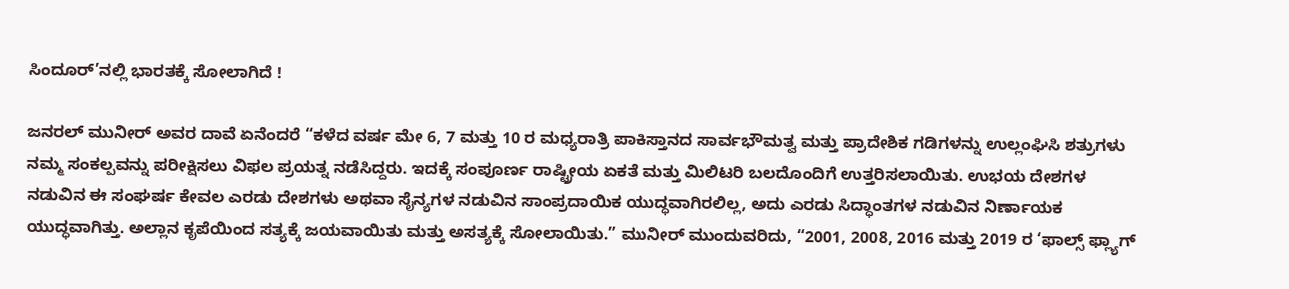ಸಿಂದೂರ್’ನಲ್ಲಿ ಭಾರತಕ್ಕೆ ಸೋಲಾಗಿದೆ !

ಜನರಲ್ ಮುನೀರ್ ಅವರ ದಾವೆ ಏನೆಂದರೆ “ಕಳೆದ ವರ್ಷ ಮೇ 6, 7 ಮತ್ತು 10 ರ ಮಧ್ಯರಾತ್ರಿ ಪಾಕಿಸ್ತಾನದ ಸಾರ್ವಭೌಮತ್ವ ಮತ್ತು ಪ್ರಾದೇಶಿಕ ಗಡಿಗಳನ್ನು ಉಲ್ಲಂಘಿಸಿ ಶತ್ರುಗಳು ನಮ್ಮ ಸಂಕಲ್ಪವನ್ನು ಪರೀಕ್ಷಿಸಲು ವಿಫಲ ಪ್ರಯತ್ನ ನಡೆಸಿದ್ದರು. ಇದಕ್ಕೆ ಸಂಪೂರ್ಣ ರಾಷ್ಟ್ರೀಯ ಏಕತೆ ಮತ್ತು ಮಿಲಿಟರಿ ಬಲದೊಂದಿಗೆ ಉತ್ತರಿಸಲಾಯಿತು. ಉಭಯ ದೇಶಗಳ ನಡುವಿನ ಈ ಸಂಘರ್ಷ ಕೇವಲ ಎರಡು ದೇಶಗಳು ಅಥವಾ ಸೈನ್ಯಗಳ ನಡುವಿನ ಸಾಂಪ್ರದಾಯಿಕ ಯುದ್ಧವಾಗಿರಲಿಲ್ಲ, ಅದು ಎರಡು ಸಿದ್ಧಾಂತಗಳ ನಡುವಿನ ನಿರ್ಣಾಯಕ ಯುದ್ಧವಾಗಿತ್ತು. ಅಲ್ಲಾನ ಕೃಪೆಯಿಂದ ಸತ್ಯಕ್ಕೆ ಜಯವಾಯಿತು ಮತ್ತು ಅಸತ್ಯಕ್ಕೆ ಸೋಲಾಯಿತು.” ಮುನೀರ್ ಮುಂದುವರಿದು, “2001, 2008, 2016 ಮತ್ತು 2019 ರ ‘ಫಾಲ್ಸ್ ಫ್ಲ್ಯಾಗ್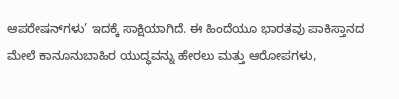ಆಪರೇಷನ್‌ಗಳು’ ಇದಕ್ಕೆ ಸಾಕ್ಷಿಯಾಗಿದೆ. ಈ ಹಿಂದೆಯೂ ಭಾರತವು ಪಾಕಿಸ್ತಾನದ ಮೇಲೆ ಕಾನೂನುಬಾಹಿರ ಯುದ್ಧವನ್ನು ಹೇರಲು ಮತ್ತು ಆರೋಪಗಳು,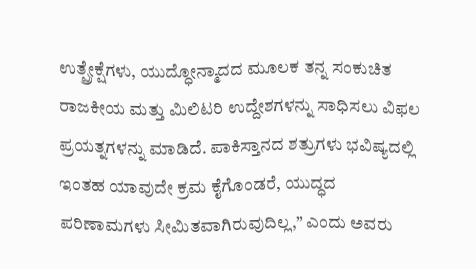ಉತ್ಪ್ರೇಕ್ಷೆಗಳು, ಯುದ್ಧೋನ್ಮಾದದ ಮೂಲಕ ತನ್ನ ಸಂಕುಚಿತ ರಾಜಕೀಯ ಮತ್ತು ಮಿಲಿಟರಿ ಉದ್ದೇಶಗಳನ್ನು ಸಾಧಿಸಲು ವಿಫಲ ಪ್ರಯತ್ನಗಳನ್ನು ಮಾಡಿದೆ. ಪಾಕಿಸ್ತಾನದ ಶತ್ರುಗಳು ಭವಿಷ್ಯದಲ್ಲಿ ಇಂತಹ ಯಾವುದೇ ಕ್ರಮ ಕೈಗೊಂಡರೆ, ಯುದ್ಧದ ಪರಿಣಾಮಗಳು ಸೀಮಿತವಾಗಿರುವುದಿಲ್ಲ,” ಎಂದು ಅವರು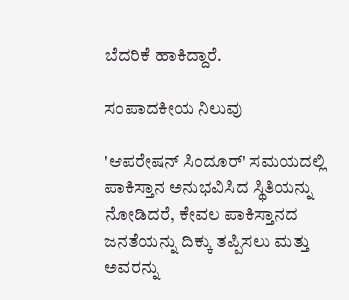ಬೆದರಿಕೆ ಹಾಕಿದ್ದಾರೆ.

ಸಂಪಾದಕೀಯ ನಿಲುವು

'ಆಪರೇಷನ್ ಸಿಂದೂರ್' ಸಮಯದಲ್ಲಿ ಪಾಕಿಸ್ತಾನ ಅನುಭವಿಸಿದ ಸ್ಥಿತಿಯನ್ನು ನೋಡಿದರೆ, ಕೇವಲ ಪಾಕಿಸ್ತಾನದ ಜನತೆಯನ್ನು ದಿಕ್ಕು ತಪ್ಪಿಸಲು ಮತ್ತು ಅವರನ್ನು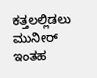ಕತ್ತಲಲ್ಲಿಡಲು ಮುನೀರ್ ಇಂತಹ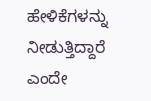ಹೇಳಿಕೆಗಳನ್ನು ನೀಡುತ್ತಿದ್ದಾರೆ ಎಂದೇ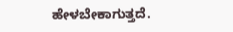ಹೇಳಬೇಕಾಗುತ್ತದೆ.